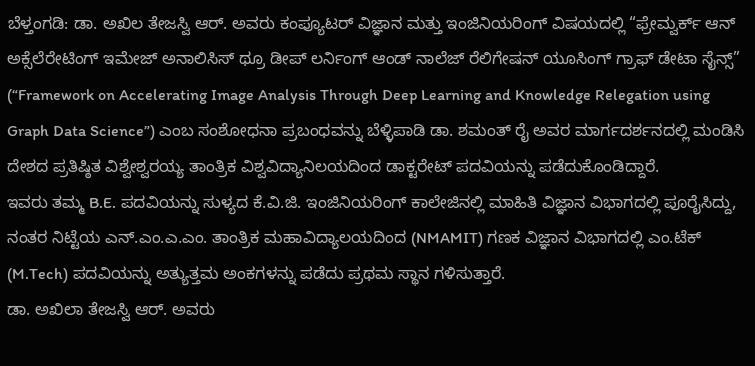ಬೆಳ್ತಂಗಡಿ: ಡಾ. ಅಖಿಲ ತೇಜಸ್ವಿ ಆರ್. ಅವರು ಕಂಪ್ಯೂಟರ್ ವಿಜ್ಞಾನ ಮತ್ತು ಇಂಜಿನಿಯರಿಂಗ್ ವಿಷಯದಲ್ಲಿ “ಫ್ರೇಮ್ವರ್ಕ್ ಆನ್ ಅಕ್ಸೆಲೆರೇಟಿಂಗ್ ಇಮೇಜ್ ಅನಾಲಿಸಿಸ್ ಥ್ರೂ ಡೀಪ್ ಲರ್ನಿಂಗ್ ಆಂಡ್ ನಾಲೆಜ್ ರೆಲಿಗೇಷನ್ ಯೂಸಿಂಗ್ ಗ್ರಾಫ್ ಡೇಟಾ ಸೈನ್ಸ್” (“Framework on Accelerating Image Analysis Through Deep Learning and Knowledge Relegation using Graph Data Science”) ಎಂಬ ಸಂಶೋಧನಾ ಪ್ರಬಂಧವನ್ನು ಬೆಳ್ಳಿಪಾಡಿ ಡಾ. ಶಮಂತ್ ರೈ ಅವರ ಮಾರ್ಗದರ್ಶನದಲ್ಲಿ ಮಂಡಿಸಿ ದೇಶದ ಪ್ರತಿಷ್ಠಿತ ವಿಶ್ವೇಶ್ವರಯ್ಯ ತಾಂತ್ರಿಕ ವಿಶ್ವವಿದ್ಯಾನಿಲಯದಿಂದ ಡಾಕ್ಟರೇಟ್ ಪದವಿಯನ್ನು ಪಡೆದುಕೊಂಡಿದ್ದಾರೆ.
ಇವರು ತಮ್ಮ B.E. ಪದವಿಯನ್ನು ಸುಳ್ಯದ ಕೆ.ವಿ.ಜಿ. ಇಂಜಿನಿಯರಿಂಗ್ ಕಾಲೇಜಿನಲ್ಲಿ ಮಾಹಿತಿ ವಿಜ್ಞಾನ ವಿಭಾಗದಲ್ಲಿ ಪೂರೈಸಿದ್ದು, ನಂತರ ನಿಟ್ಟೆಯ ಎನ್.ಎಂ.ಎ.ಎಂ. ತಾಂತ್ರಿಕ ಮಹಾವಿದ್ಯಾಲಯದಿಂದ (NMAMIT) ಗಣಕ ವಿಜ್ಞಾನ ವಿಭಾಗದಲ್ಲಿ ಎಂ.ಟೆಕ್ (M.Tech) ಪದವಿಯನ್ನು ಅತ್ಯುತ್ತಮ ಅಂಕಗಳನ್ನು ಪಡೆದು ಪ್ರಥಮ ಸ್ಥಾನ ಗಳಿಸುತ್ತಾರೆ.
ಡಾ. ಅಖಿಲಾ ತೇಜಸ್ವಿ ಆರ್. ಅವರು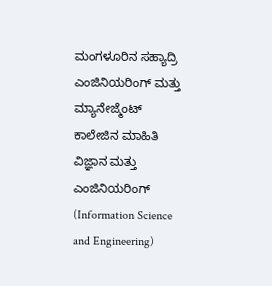ಮಂಗಳೂರಿನ ಸಹ್ಯಾದ್ರಿ ಎಂಜಿನಿಯರಿಂಗ್ ಮತ್ತು ಮ್ಯಾನೇಜ್ಮೆಂಟ್ ಕಾಲೇಜಿನ ಮಾಹಿತಿ ವಿಜ್ಞಾನ ಮತ್ತು ಎಂಜಿನಿಯರಿಂಗ್ (Information Science and Engineering)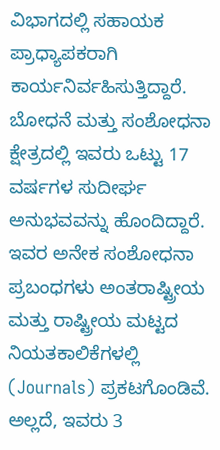ವಿಭಾಗದಲ್ಲಿ ಸಹಾಯಕ ಪ್ರಾಧ್ಯಾಪಕರಾಗಿ ಕಾರ್ಯನಿರ್ವಹಿಸುತ್ತಿದ್ದಾರೆ. ಬೋಧನೆ ಮತ್ತು ಸಂಶೋಧನಾ ಕ್ಷೇತ್ರದಲ್ಲಿ ಇವರು ಒಟ್ಟು 17 ವರ್ಷಗಳ ಸುದೀರ್ಘ ಅನುಭವವನ್ನು ಹೊಂದಿದ್ದಾರೆ.
ಇವರ ಅನೇಕ ಸಂಶೋಧನಾ ಪ್ರಬಂಧಗಳು ಅಂತರಾಷ್ಟ್ರೀಯ ಮತ್ತು ರಾಷ್ಟ್ರೀಯ ಮಟ್ಟದ ನಿಯತಕಾಲಿಕೆಗಳಲ್ಲಿ (Journals) ಪ್ರಕಟಗೊಂಡಿವೆ. ಅಲ್ಲದೆ, ಇವರು 3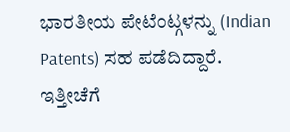ಭಾರತೀಯ ಪೇಟೆಂಟ್ಗಳನ್ನು (Indian Patents) ಸಹ ಪಡೆದಿದ್ದಾರೆ. ಇತ್ತೀಚೆಗೆ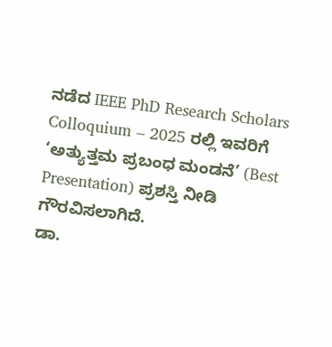ನಡೆದ IEEE PhD Research Scholars Colloquium – 2025 ರಲ್ಲಿ ಇವರಿಗೆ ‘ಅತ್ಯುತ್ತಮ ಪ್ರಬಂಧ ಮಂಡನೆ’ (Best Presentation) ಪ್ರಶಸ್ತಿ ನೀಡಿ ಗೌರವಿಸಲಾಗಿದೆ.
ಡಾ.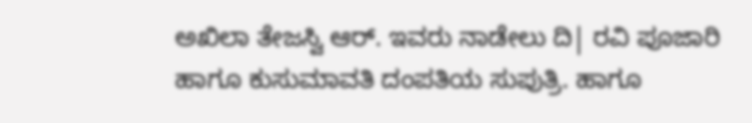ಅಖಿಲಾ ತೇಜಸ್ವಿ ಆರ್. ಇವರು ನಾಡೇಲು ದಿ| ರವಿ ಪೂಜಾರಿ ಹಾಗೂ ಕುಸುಮಾವತಿ ದಂಪತಿಯ ಸುಪುತ್ರಿ. ಹಾಗೂ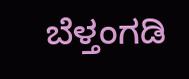ಬೆಳ್ತಂಗಡಿ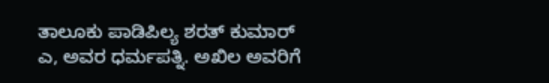ತಾಲೂಕು ಪಾಡಿಪಿಲ್ಯ ಶರತ್ ಕುಮಾರ್ ಎ, ಅವರ ಧರ್ಮಪತ್ನಿ. ಅಖಿಲ ಅವರಿಗೆ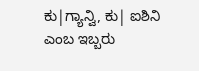ಕು|ಗ್ಯಾನ್ವಿ, ಕು| ಐಶಿನಿ ಎಂಬ ಇಬ್ಬರು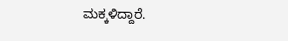ಮಕ್ಕಳಿದ್ದಾರೆ.